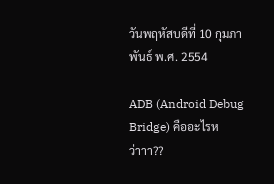วันพฤหัสบดีที่ 10 กุมภาพันธ์ พ.ศ. 2554

ADB (Android Debug Bridge) คืออะไรหว่าาา??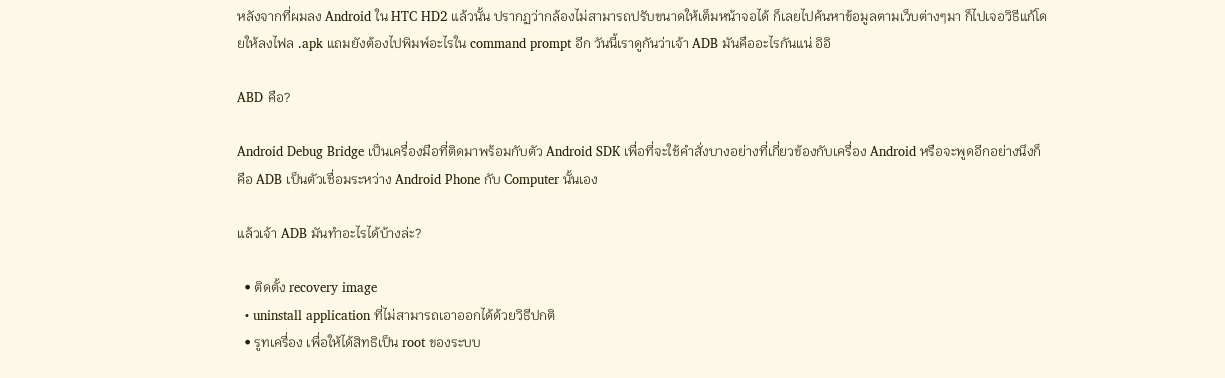หลังจากที่ผมลง Android ใน HTC HD2 แล้วนั้น ปรากฏว่ากล้องไม่สามารถปรับขนาดให้เต็มหน้าจอได้ ก็เลยไปค้นหาข้อมูลตามเว็บต่างๆมา ก็ไปเจอวิธีแก้โดยให้ลงไฟล .apk แถมยังต้องไปพิมพ์อะไรใน command prompt อีก วันนี้เราดูกันว่าเจ้า ADB มันคืออะไรกันแน่ อิอิ

ABD คือ?

Android Debug Bridge เป็นเครื่องมือที่ติดมาพร้อมกับตัว Android SDK เพื่อที่จะใช้คำสั่งบางอย่างที่เกี่ยวข้องกับเครื่อง Android หรือจะพูดอีกอย่างนึงก็คือ ADB เป็นตัวเชื่อมระหว่าง Android Phone กับ Computer นั้นเอง

แล้วเจ้า ADB มันทำอะไรได้บ้างล่ะ?

  • ติดตั้ง recovery image
  • uninstall application ที่ไม่สามารถเอาออกได้ด้วยวิธีปกติ
  • รูทเครื่อง เพื่อให้ได้สิทธิเป็น root ของระบบ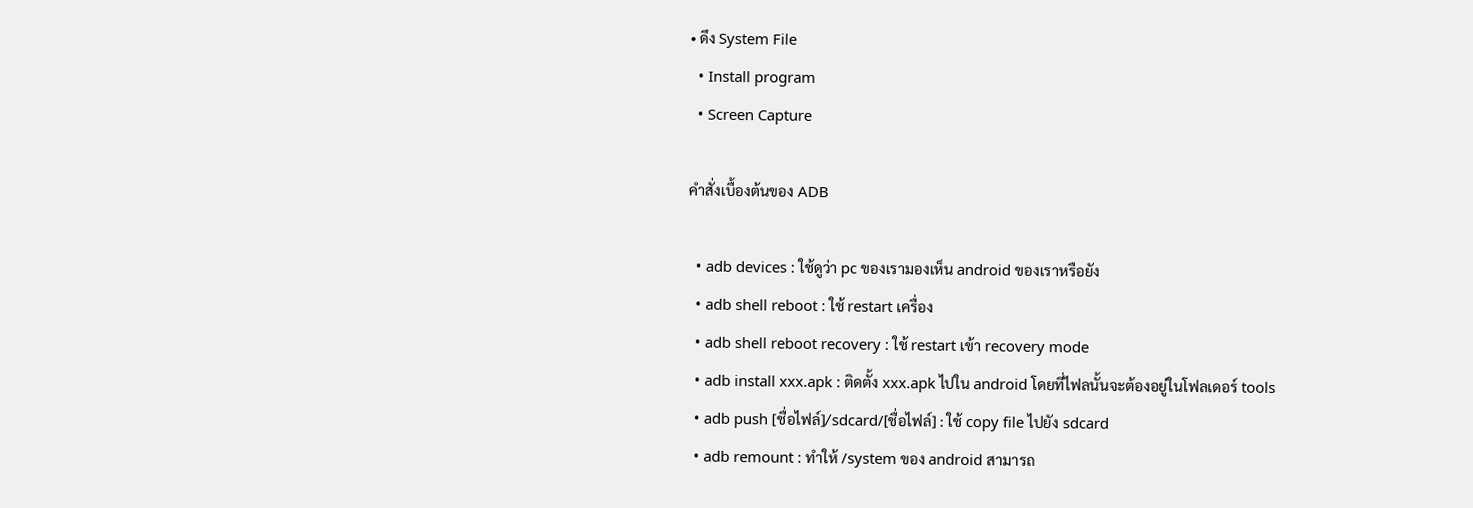• ดึง System File
  • Install program
  • Screen Capture

คำสั่งเบื้องต้นของ ADB

  • adb devices : ใช้ดูว่า pc ของเรามองเห็น android ของเราหรือยัง
  • adb shell reboot : ใช้ restart เครื่อง
  • adb shell reboot recovery : ใช้ restart เข้า recovery mode
  • adb install xxx.apk : ติดตั้ง xxx.apk ไปใน android โดยที่ไฟลนั้นจะต้องอยู่ในโฟลเดอร์ tools
  • adb push [ชื่อไฟล์]/sdcard/[ชื่อไฟล์] : ใช้ copy file ไปยัง sdcard
  • adb remount : ทำให้ /system ของ android สามารถ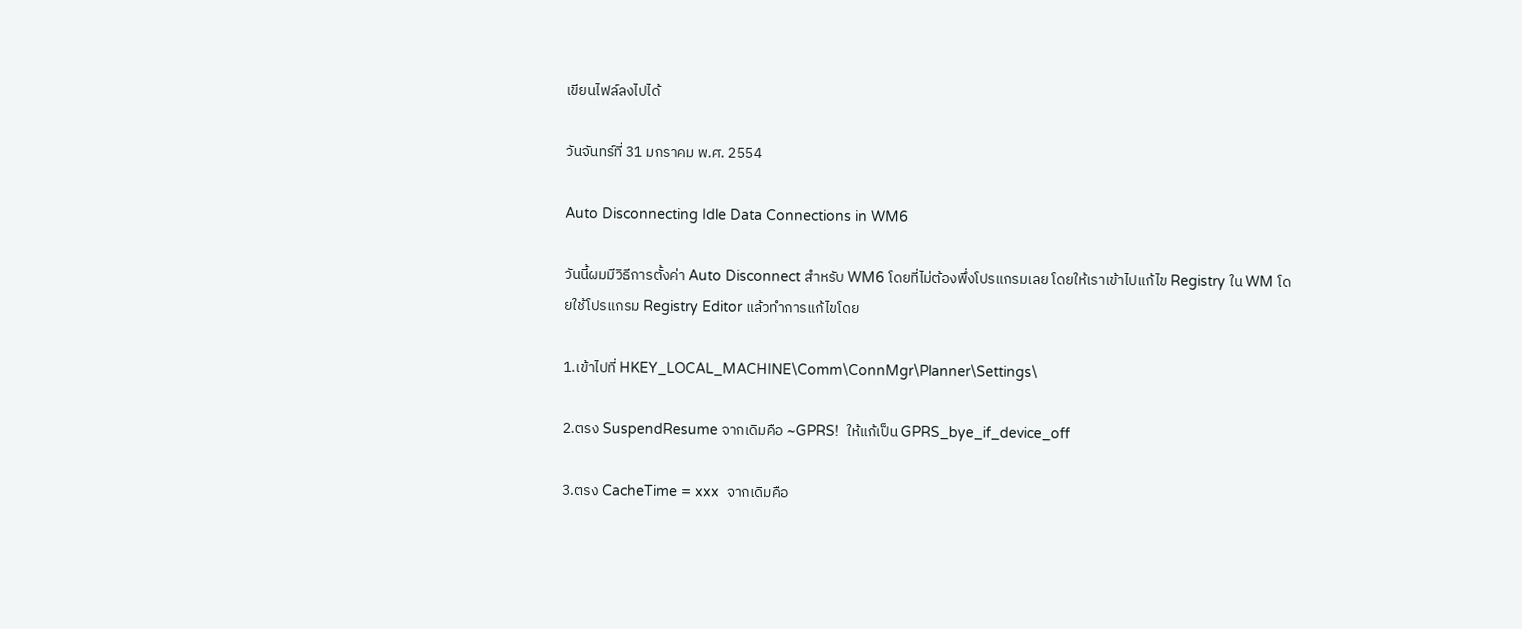เขียนไฟล์ลงไปได้

วันจันทร์ที่ 31 มกราคม พ.ศ. 2554

Auto Disconnecting Idle Data Connections in WM6

วันนี้ผมมีวิธีการตั้งค่า Auto Disconnect สำหรับ WM6 โดยที่ไม่ต้องพึ่งโปรแกรมเลย โดยให้เราเข้าไปแก้ไข Registry ใน WM โดยใช้โปรแกรม Registry Editor แล้วทำการแก้ไขโดย

1.เข้าไปที่ HKEY_LOCAL_MACHINE\Comm\ConnMgr\Planner\Settings\

2.ตรง SuspendResume จากเดิมคือ ~GPRS!  ให้แก้เป็น GPRS_bye_if_device_off

3.ตรง CacheTime = xxx  จากเดิมคือ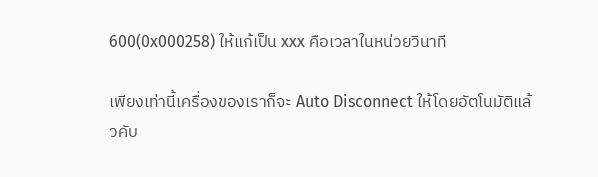600(0x000258) ให้แก้เป็น xxx คือเวลาในหน่วยวินาที

เพียงเท่านี้เครื่องของเราก็จะ Auto Disconnect ให้โดยอัตโนมัติแล้วคับ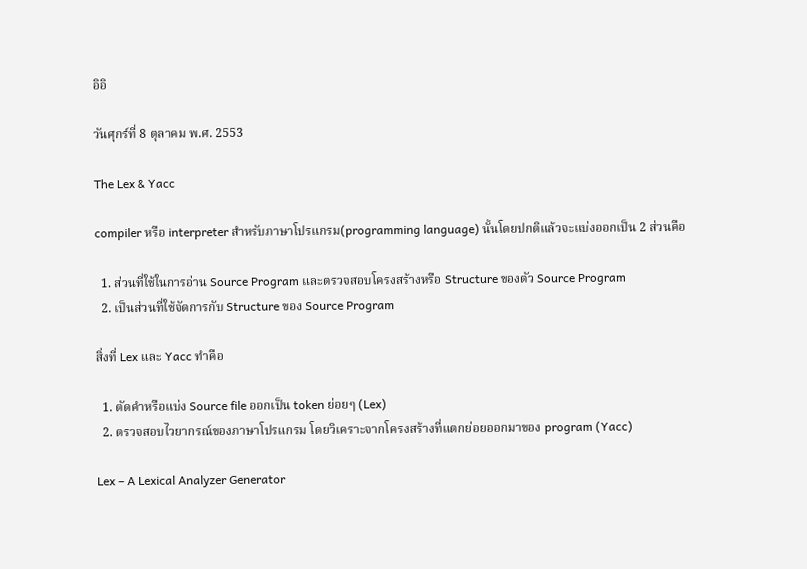อิอิ

วันศุกร์ที่ 8 ตุลาคม พ.ศ. 2553

The Lex & Yacc

compiler หรือ interpreter สำหรับภาษาโปรแกรม(programming language) นั้นโดยปกติแล้วจะแบ่งออกเป็น 2 ส่วนคือ

  1. ส่วนที่ใช้ในการอ่าน Source Program และตรวจสอบโครงสร้างหรือ Structure ของตัว Source Program
  2. เป็นส่วนที่ใช้จัดการกับ Structure ของ Source Program

สิ่งที่ Lex และ Yacc ทำคือ

  1. ตัดคำหรือแบ่ง Source file ออกเป็น token ย่อยๆ (Lex)
  2. ตรวจสอบไวยากรณ์ของภาษาโปรแกรม โดยวิเคราะจากโครงสร้างที่แตกย่อยออกมาของ program (Yacc)

Lex – A Lexical Analyzer Generator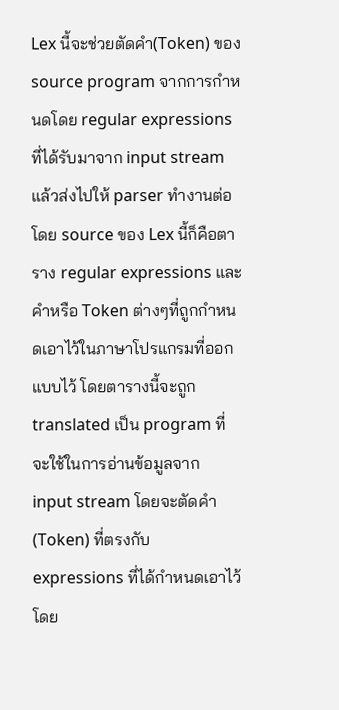Lex นี้จะช่วยตัดคำ(Token) ของ source program จากการกำหนดโดย regular expressions ที่ได้รับมาจาก input stream แล้วส่งไปให้ parser ทำงานต่อ โดย source ของ Lex นี้ก็คือตาราง regular expressions และ คำหรือ Token ต่างๆที่ถูกกำหนดเอาไว้ในภาษาโปรแกรมที่ออกแบบไว้ โดยตารางนี้จะถูก translated เป็น program ที่จะใช้ในการอ่านข้อมูลจาก input stream โดยจะตัดคำ(Token) ที่ตรงกับ expressions ที่ได้กำหนดเอาไว้ โดย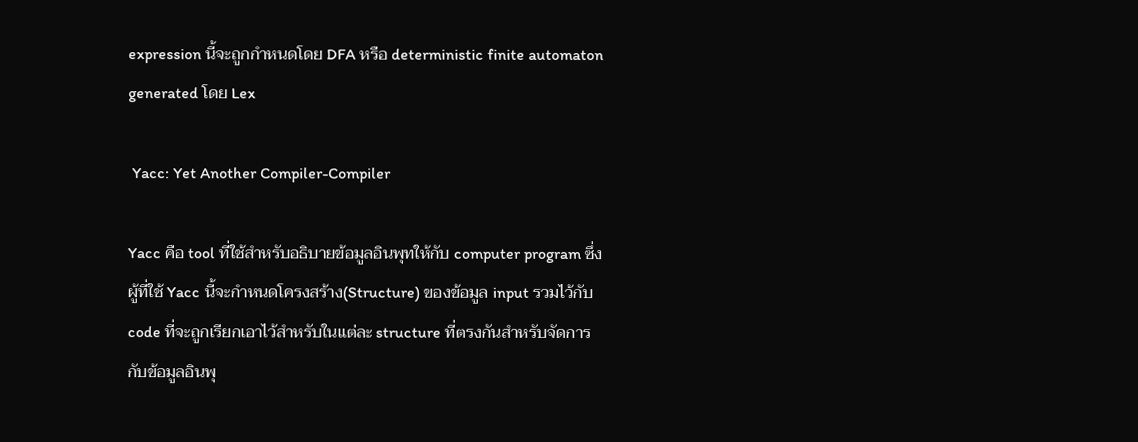expression นี้จะถูกกำหนดโดย DFA หรือ deterministic finite automaton generated โดย Lex

 Yacc: Yet Another Compiler-Compiler

Yacc คือ tool ที่ใช้สำหรับอธิบายข้อมูลอินพุทให้กับ computer program ซึ่งผู้ที่ใช้ Yacc นี้จะกำหนดโครงสร้าง(Structure) ของข้อมูล input รวมไว้กับ code ที่จะถูกเรียกเอาไว้สำหรับในแต่ละ structure ที่ตรงกันสำหรับจัดการกับข้อมูลอินพุ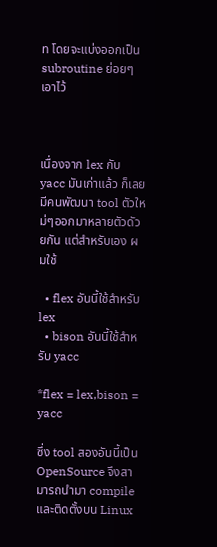ท โดยจะแบ่งออกเป็น subroutine ย่อยๆเอาไว้



เนื่องจาก lex กับ yacc มันเก่าแล้ว ก็เลยมีคนพัฒนา tool ตัวใหม่ๆออกมาหลายตัวดัวยกัน แต่สำหรับเอง ผมใช้

  • flex อันนี้ใช้สำหรับ lex
  • bison อันนี้ใช้สำหรับ yacc

*flex = lex,bison = yacc

ซึ่ง tool สองอันนี้เป็น OpenSource จึงสามารถนำมา compile และติดตั้งบน Linux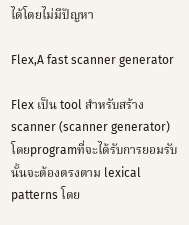ได้โดยไม่มีปัญหา

Flex,A fast scanner generator

Flex เป็น tool สำหรับสร้าง scanner (scanner generator) โดยprogramที่จะได้รับการยอมรับนั้นจะต้องตรงตาม lexical patterns โดย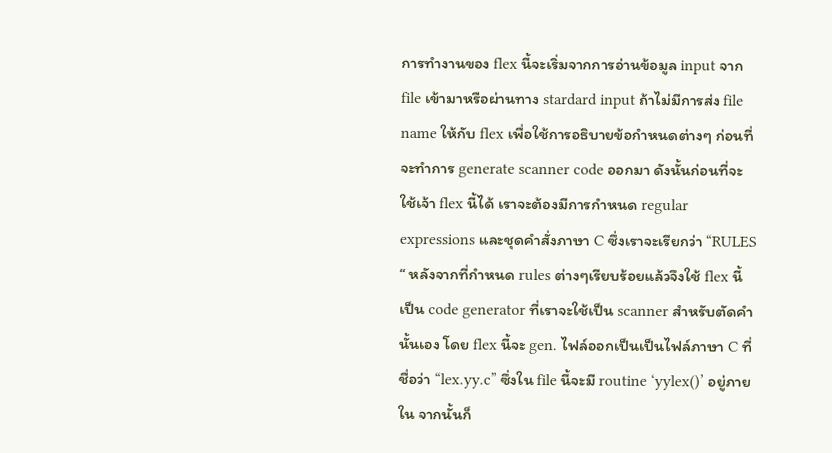การทำงานของ flex นี้จะเริ่มจากการอ่านข้อมูล input จาก file เข้ามาหรือผ่านทาง stardard input ถ้าไม่มีการส่ง file name ให้กับ flex เพื่อใช้การอธิบายข้อกำหนดต่างๆ ก่อนที่จะทำการ generate scanner code ออกมา ดังนั้นก่อนที่จะใช้เจ้า flex นี้ได้ เราจะต้องมีการกำหนด regular expressions และชุดคำสั่งภาษา C ซึ่งเราจะเรียกว่า “RULES “ หลังจากที่กำหนด rules ต่างๆเรียบร้อยแล้วจึงใช้ flex นี้เป็น code generator ที่เราจะใช้เป็น scanner สำหรับตัดคำนั้นเอง โดย flex นี้จะ gen. ไฟล์ออกเป็นเป็นไฟล์ภาษา C ที่ชื่อว่า “lex.yy.c” ซึ่งใน file นี้จะมี routine ‘yylex()’ อยู่ภายใน จากนั้นก็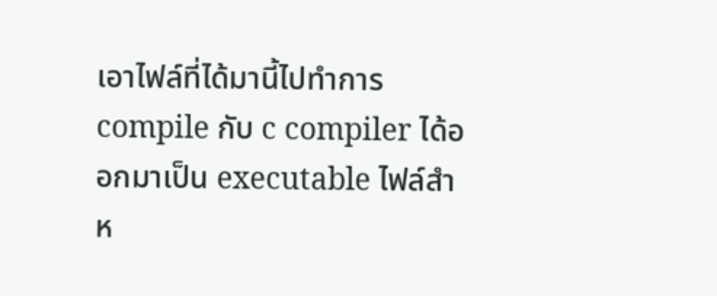เอาไฟล์ที่ได้มานี้ไปทำการ compile กับ c compiler ได้ออกมาเป็น executable ไฟล์สำห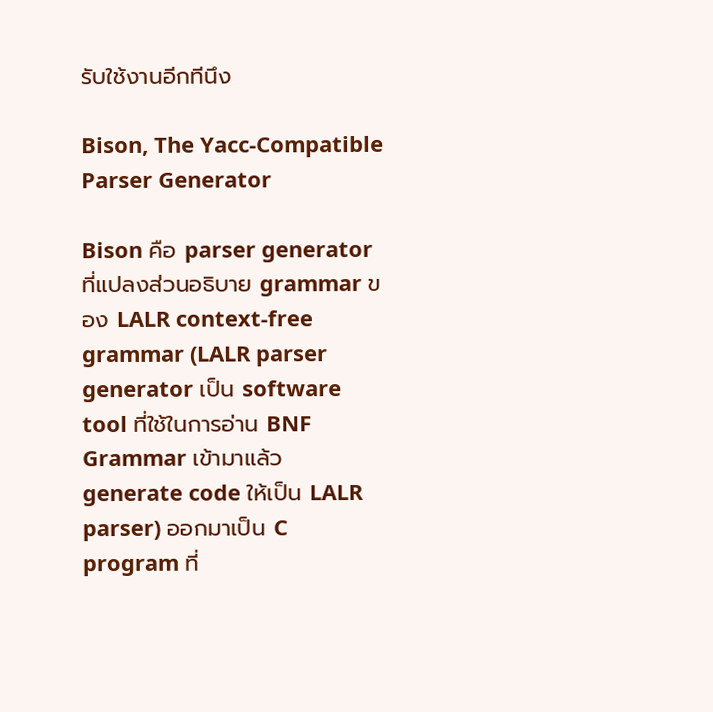รับใช้งานอีกทีนึง

Bison, The Yacc-Compatible Parser Generator

Bison คือ parser generator ที่แปลงส่วนอธิบาย grammar ของ LALR context-free grammar (LALR parser generator เป็น software tool ที่ใช้ในการอ่าน BNF Grammar เข้ามาแล้ว generate code ให้เป็น LALR parser) ออกมาเป็น C program ที่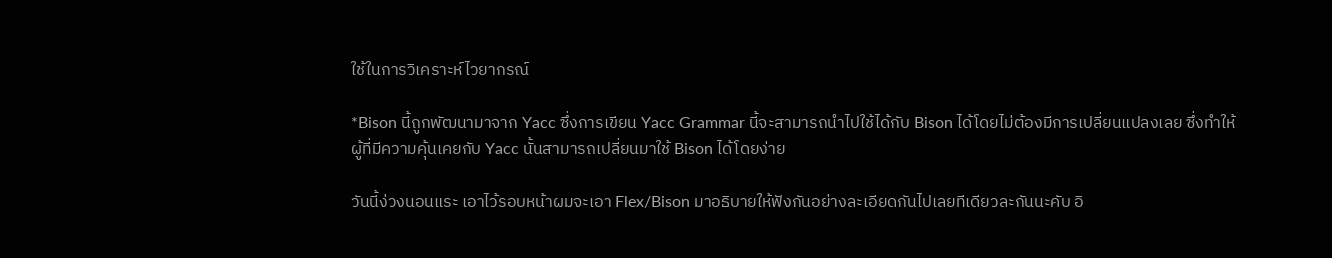ใช้ในการวิเคราะห์ไวยากรณ์

*Bison นี้ถูกพัฒนามาจาก Yacc ซึ่งการเขียน Yacc Grammar นี้จะสามารถนำไปใช้ได้กับ Bison ได้โดยไม่ต้องมีการเปลี่ยนแปลงเลย ซึ่งทำให้ผู้ที่มีความคุ้นเคยกับ Yacc นั้นสามารถเปลี่ยนมาใช้ Bison ได้โดยง่าย

วันนี้ง่วงนอนแระ เอาไว้รอบหน้าผมจะเอา Flex/Bison มาอธิบายให้ฟังกันอย่างละเอียดกันไปเลยทีเดียวละกันนะคับ อิ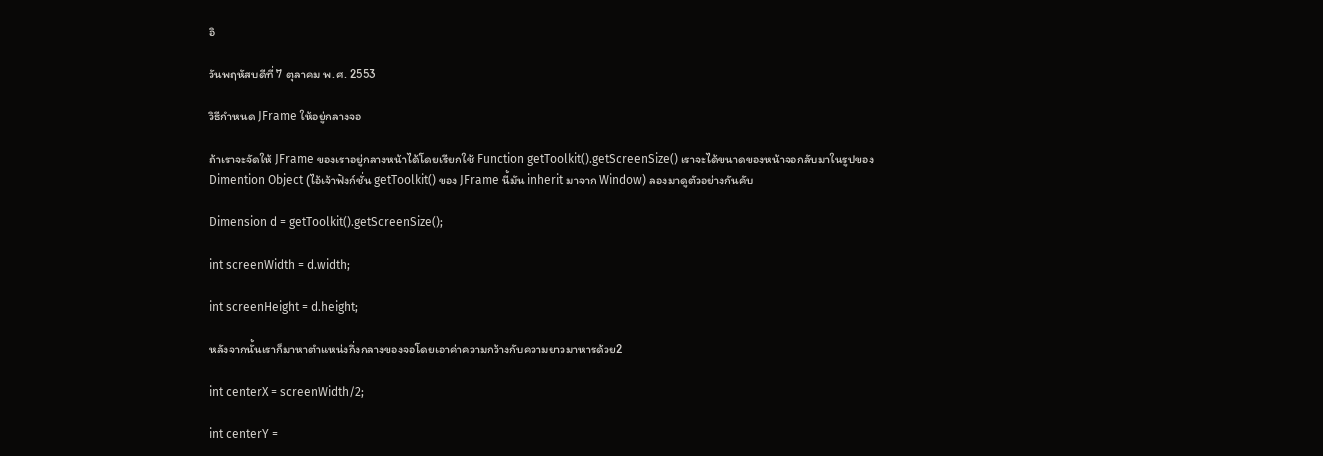อิ

วันพฤหัสบดีที่ 7 ตุลาคม พ.ศ. 2553

วิธีกำหนด JFrame ให้อยู่กลางจอ

ถ้าเราจะจัดให้ JFrame ของเราอยู่กลางหน้าได้โดยเรียกใช้ Function getToolkit().getScreenSize() เราจะได้ขนาดของหน้าจอกลับมาในรูปของ Dimention Object (ไอ้เจ้าฟังก์ชั่น getToolkit() ของ JFrame นี้มัน inherit มาจาก Window) ลองมาดูตัวอย่างกันคับ

Dimension d = getToolkit().getScreenSize();

int screenWidth = d.width;

int screenHeight = d.height;

หลังจากนั้นเราก็มาหาตำแหน่งกึ่งกลางของจอโดยเอาค่าความกว้างกับความยาวมาหารด้วย2

int centerX = screenWidth/2;

int centerY =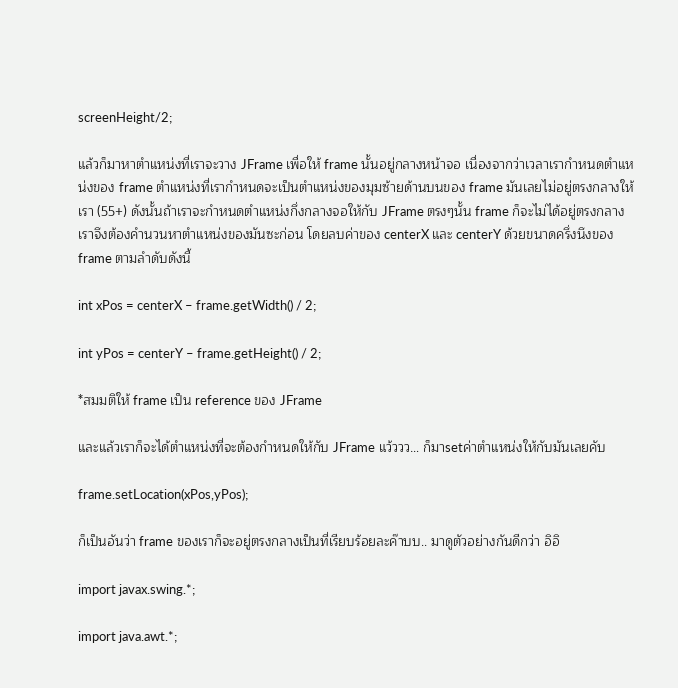screenHeight/2;

แล้วก็มาหาตำแหน่งที่เราจะวาง JFrame เพื่อให้ frame นั้นอยู่กลางหน้าจอ เนื่องจากว่าเวลาเรากำหนดตำแหน่งของ frame ตำแหน่งที่เรากำหนดจะเป็นตำแหน่งของมุมซ้ายด้านบนของ frame มันเลยไม่อยู่ตรงกลางให้เรา (55+) ดังนั้นถ้าเราจะกำหนดตำแหน่งกึ่งกลางจอให้กับ JFrame ตรงๆนั้น frame ก็จะไม่ได้อยู่ตรงกลางเราจึงต้องคำนวนหาตำแหน่งของมันซะก่อน โดยลบค่าของ centerX และ centerY ด้วยขนาดครึ่งนึงของ frame ตามลำดับดังนี้

int xPos = centerX – frame.getWidth() / 2;

int yPos = centerY – frame.getHeight() / 2;

*สมมติให้ frame เป็น reference ของ JFrame

และแล้วเราก็จะได้ตำแหน่งที่จะต้องกำหนดให้กับ JFrame แว้ววว… ก็มาsetค่าตำแหน่งให้กับมันเลยคับ

frame.setLocation(xPos,yPos);

ก็เป็นอันว่า frame ของเราก็จะอยู่ตรงกลางเป็นที่เรียบร้อยละค๊าบบ.. มาดูตัวอย่างกันดีกว่า อิอิ

import javax.swing.*;

import java.awt.*;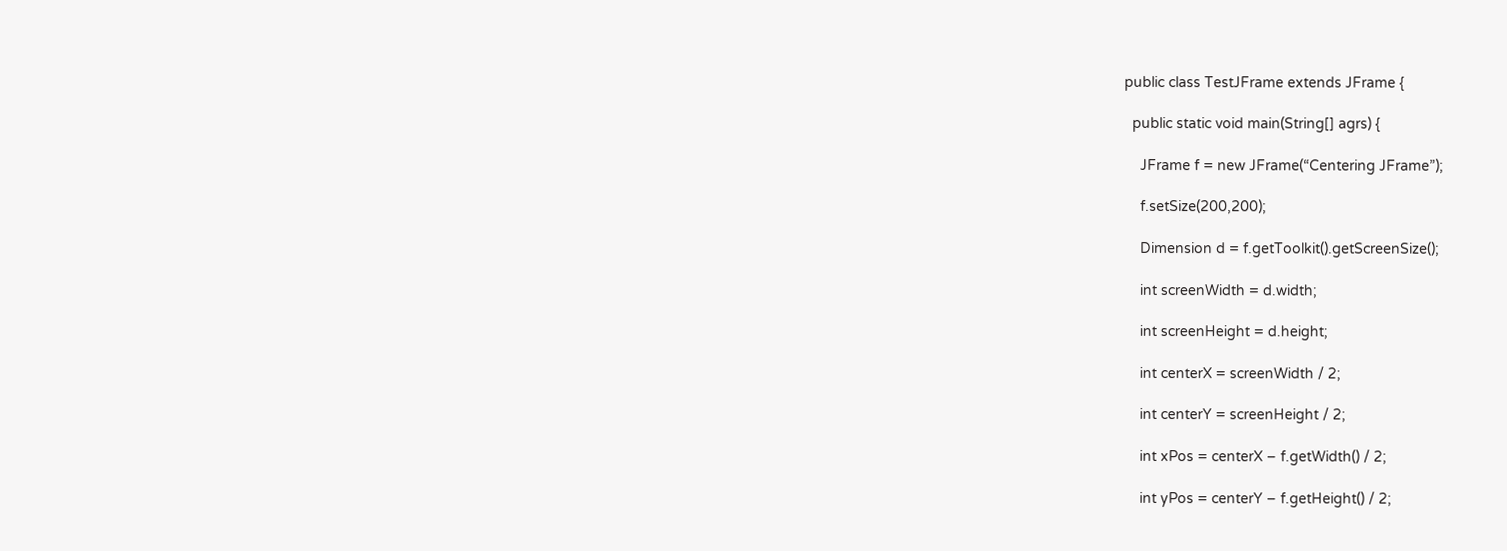public class TestJFrame extends JFrame {

  public static void main(String[] agrs) {

    JFrame f = new JFrame(“Centering JFrame”);

    f.setSize(200,200);

    Dimension d = f.getToolkit().getScreenSize();

    int screenWidth = d.width;

    int screenHeight = d.height;

    int centerX = screenWidth / 2;

    int centerY = screenHeight / 2;

    int xPos = centerX – f.getWidth() / 2;

    int yPos = centerY – f.getHeight() / 2;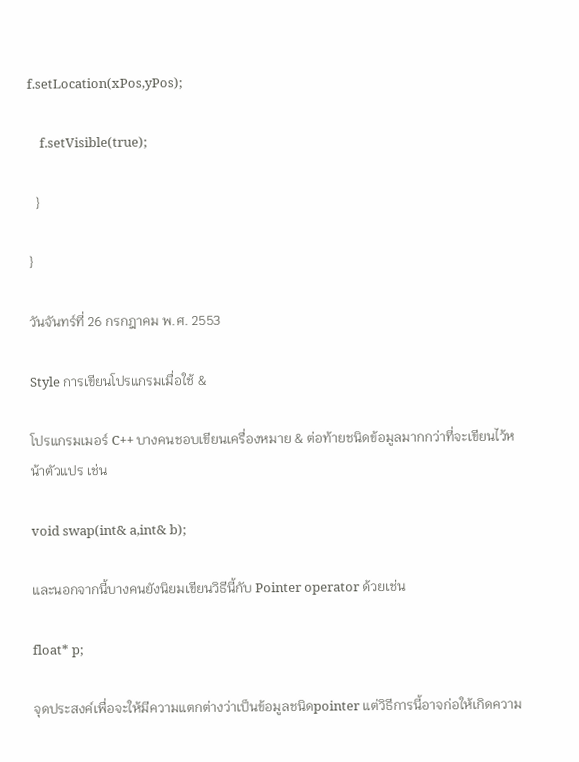f.setLocation(xPos,yPos);

    f.setVisible(true);

  }

}

วันจันทร์ที่ 26 กรกฎาคม พ.ศ. 2553

Style การเขียนโปรแกรมเมื่อใช้ &

โปรแกรมเมอร์ C++ บางคนชอบเขียนเครื่องหมาย & ต่อท้ายชนิดข้อมูลมากกว่าที่จะเขียนไว้หน้าตัวแปร เช่น

void swap(int& a,int& b);

และนอกจากนี้บางคนยังนิยมเขียนวิธีนี้กับ Pointer operator ด้วยเช่น

float* p;

จุดประสงค์เพื่อจะให้มีความแตกต่างว่าเป็นข้อมูลชนิดpointer แต่วิธีการนี้อาจก่อให้เกิดความ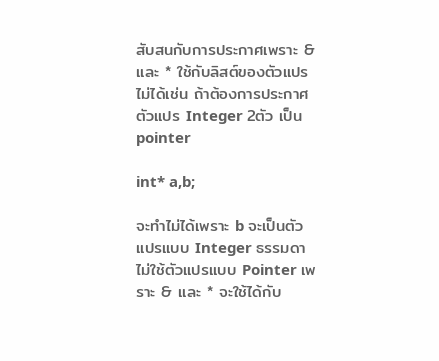สับสนกับการประกาศเพราะ & และ * ใช้กับลิสต์ของตัวแปรไม่ได้เช่น ถ้าต้องการประกาศตัวแปร Integer 2ตัว เป็นpointer

int* a,b;

จะทำไม่ได้เพราะ b จะเป็นตัวแปรแบบ Integer ธรรมดาไม่ใช้ตัวแปรแบบ Pointer เพราะ & และ * จะใช้ได้กับ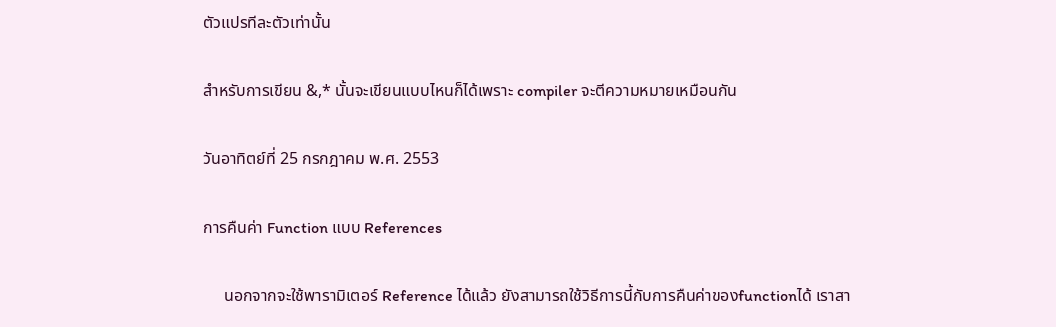ตัวแปรทีละตัวเท่านั้น

สำหรับการเขียน &,* นั้นจะเขียนแบบไหนก็ได้เพราะ compiler จะตีความหมายเหมือนกัน

วันอาทิตย์ที่ 25 กรกฎาคม พ.ศ. 2553

การคืนค่า Function แบบ References

     นอกจากจะใช้พารามิเตอร์ Reference ได้แล้ว ยังสามารถใช้วิธีการนี้กับการคืนค่าของfunctionได้ เราสา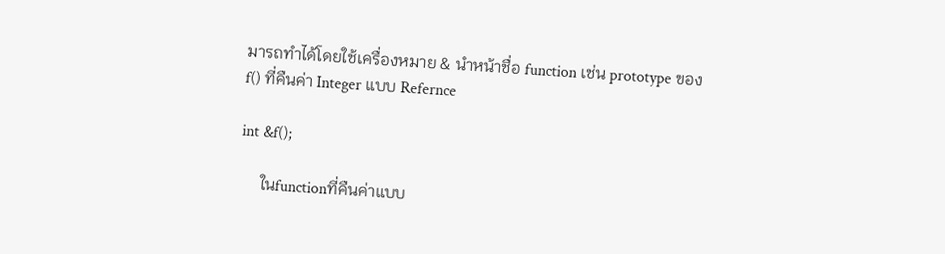มารถทำได้โดยใช้เครื่องหมาย & นำหน้าชื่อ function เช่น prototype ของ f() ที่คืนค่า Integer แบบ Refernce

int &f();

     ในfunctionที่คืนค่าแบบ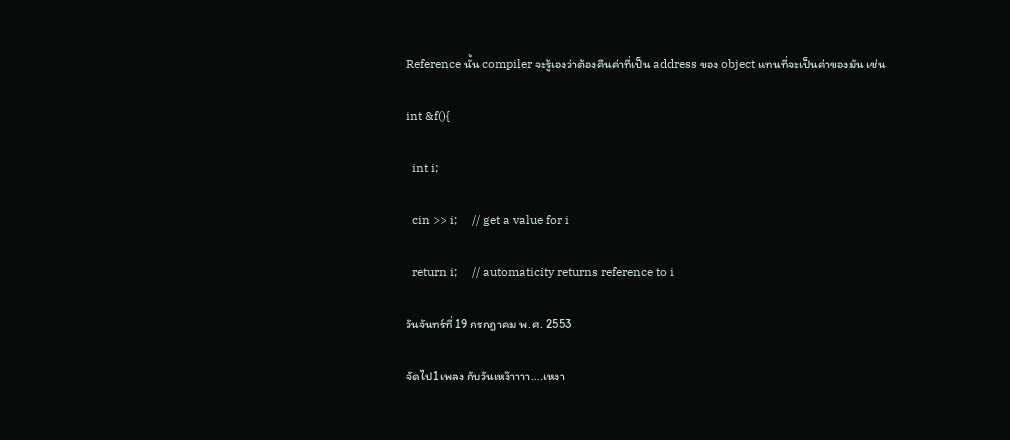Reference นั้น compiler จะรู้เองว่าต้องคืนค่าที่เป็น address ของ object แทนที่จะเป็นค่าของมัน เช่น

int &f(){

  int i;

  cin >> i;     // get a value for i

  return i;     // automaticity returns reference to i

วันจันทร์ที่ 19 กรกฎาคม พ.ศ. 2553

จัดไป1เพลง กับวันเหง๊าาาา….เหงา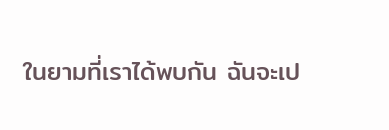ในยามที่เราได้พบกัน ฉันจะเป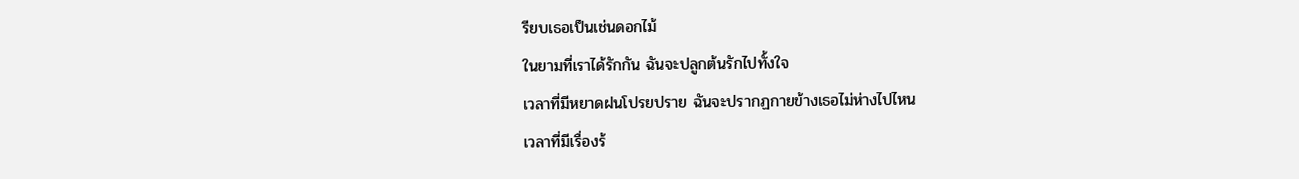รียบเธอเป็นเช่นดอกไม้
ในยามที่เราได้รักกัน ฉันจะปลูกต้นรักไปทั้งใจ
เวลาที่มีหยาดฝนโปรยปราย ฉันจะปรากฏกายข้างเธอไม่ห่างไปไหน
เวลาที่มีเรื่องร้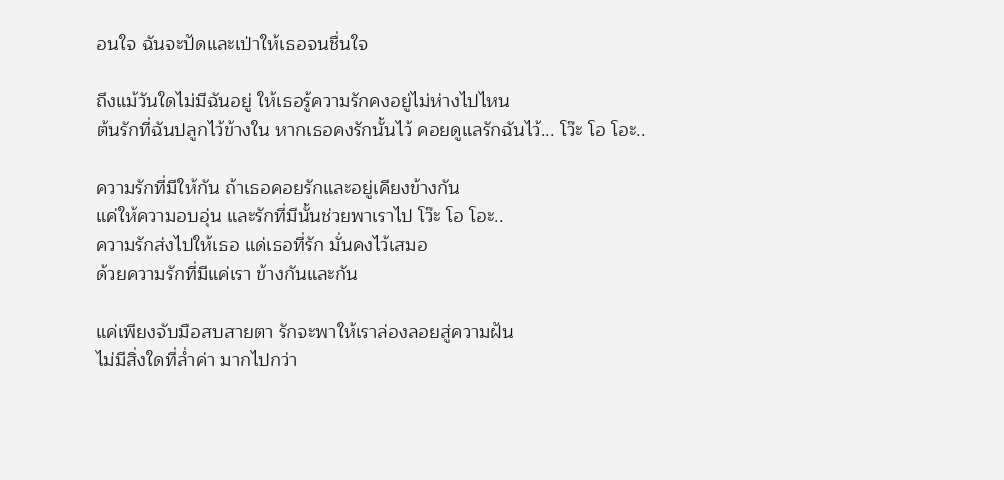อนใจ ฉันจะปัดและเป่าให้เธอจนชื่นใจ

ถึงแม้วันใดไม่มีฉันอยู่ ให้เธอรู้ความรักคงอยู่ไม่ห่างไปไหน
ต้นรักที่ฉันปลูกไว้ข้างใน หากเธอคงรักนั้นไว้ คอยดูแลรักฉันไว้... โว๊ะ โอ โอะ..

ความรักที่มีให้กัน ถ้าเธอคอยรักและอยู่เคียงข้างกัน
แค่ให้ความอบอุ่น และรักที่มีนั้นช่วยพาเราไป โว๊ะ โอ โอะ..
ความรักส่งไปให้เธอ แด่เธอที่รัก มั่นคงไว้เสมอ
ด้วยความรักที่มีแค่เรา ข้างกันและกัน

แค่เพียงจับมือสบสายตา รักจะพาให้เราล่องลอยสู่ความฝัน
ไม่มีสิ่งใดที่ล่ำค่า มากไปกว่า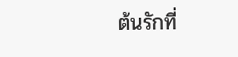ต้นรักที่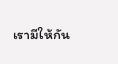เรามีให้กัน